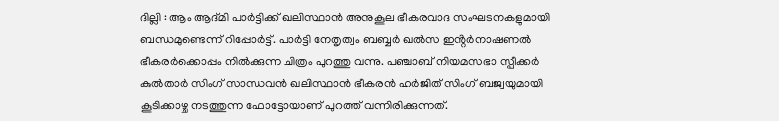ദില്ലി : ആം ആദ്മി പാർട്ടിക്ക് ഖലിസ്ഥാൻ അനുകൂല ഭീകരവാദ സംഘടനകളുമായി ബന്ധമുണ്ടെന്ന് റിപ്പോർട്ട്. പാർട്ടി നേതൃത്വം ബബ്ബർ ഖൽസ ഇൻ്റർനാഷണൽ ഭീകരർക്കൊപ്പം നിൽക്കുന്ന ചിത്രം പുറത്തു വന്നു. പഞ്ചാബ് നിയമസഭാ സ്പീക്കർ കുൽതാർ സിംഗ് സാന്ധവൻ ഖലിസ്ഥാൻ ഭീകരൻ ഹർജിത് സിംഗ് ബജ്വയുമായി കൂടിക്കാഴ്ച നടത്തുന്ന ഫോട്ടോയാണ് പുറത്ത് വന്നിരിക്കുന്നത്.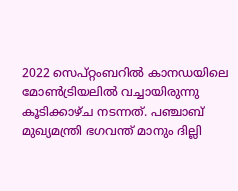2022 സെപ്റ്റംബറിൽ കാനഡയിലെ മോൺട്രിയലിൽ വച്ചായിരുന്നു കൂടിക്കാഴ്ച നടന്നത്. പഞ്ചാബ് മുഖ്യമന്ത്രി ഭഗവന്ത് മാനും ദില്ലി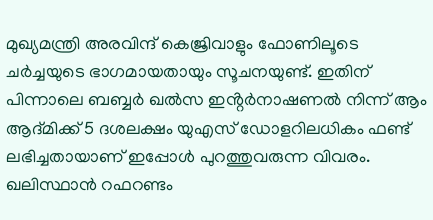മുഖ്യമന്ത്രി അരവിന്ദ് കെജ്രിവാളും ഫോണിലൂടെ ചർച്ചയുടെ ഭാഗമായതായും സൂചനയുണ്ട്. ഇതിന് പിന്നാലെ ബബ്ബർ ഖൽസ ഇൻ്റർനാഷണൽ നിന്ന് ആം ആദ്മിക്ക് 5 ദശലക്ഷം യുഎസ് ഡോളറിലധികം ഫണ്ട് ലഭിച്ചതായാണ് ഇപ്പോൾ പുറത്തുവരുന്ന വിവരം. ഖലിസ്ഥാൻ റഫറണ്ടം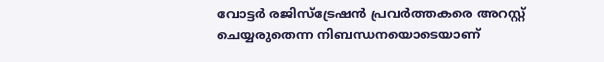വോട്ടർ രജിസ്ട്രേഷൻ പ്രവർത്തകരെ അറസ്റ്റ് ചെയ്യരുതെന്ന നിബന്ധനയൊടെയാണ്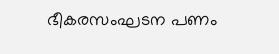ഭീകരസംഘടന പണം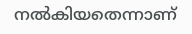നൽകിയതെന്നാണ്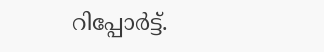റിപ്പോർട്ട്.